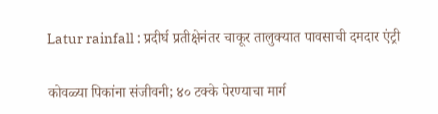Latur rainfall : प्रदीर्घ प्रतीक्षेनंतर चाकूर तालुक्यात पावसाची दमदार एंट्री

कोवळ्या पिकांना संजीवनी; ४० टक्के पेरण्याचा मार्ग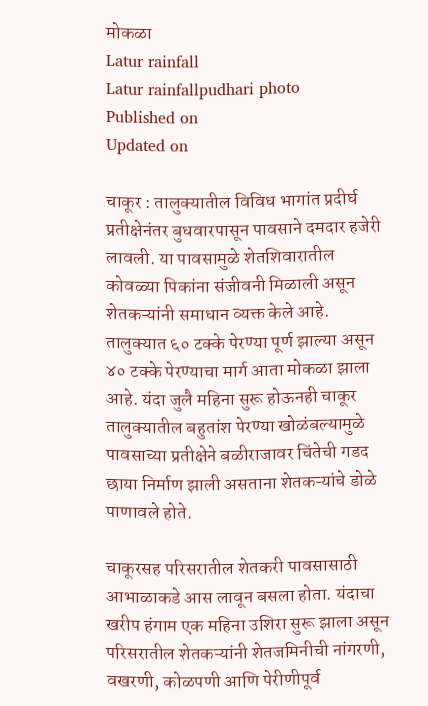मोकळा
Latur rainfall
Latur rainfallpudhari photo
Published on
Updated on

चाकूर : तालुक्यातील विविध भागांत प्रदीर्घ प्रतीक्षेनंतर बुधवारपासून पावसाने दमदार हजेरी लावली. या पावसामुळे शेतशिवारातील कोवळ्या पिकांना संजीवनी मिळाली असून शेतकऱ्यांनी समाधान व्यक्त केले आहे. तालुक्यात ६० टक्के पेरण्या पूर्ण झाल्या असून ४० टक्के पेरण्याचा मार्ग आता मोकळा झाला आहे. यंदा जुलै महिना सुरू होऊनही चाकूर तालुक्यातील बहुतांश पेरण्या खोळंबल्यामुळे पावसाच्या प्रतीक्षेने बळीराजावर चिंतेची गडद छाया निर्माण झाली असताना शेतकऱ्यांचे डोळे पाणावले होते.

चाकूरसह परिसरातील शेतकरी पावसासाठी आभाळाकडे आस लावून बसला होता. यंदाचा खरीप हंगाम एक महिना उशिरा सुरू झाला असून परिसरातील शेतकऱ्यांनी शेतजमिनीची नांगरणी, वखरणी, कोळपणी आणि पेरीणीपूर्व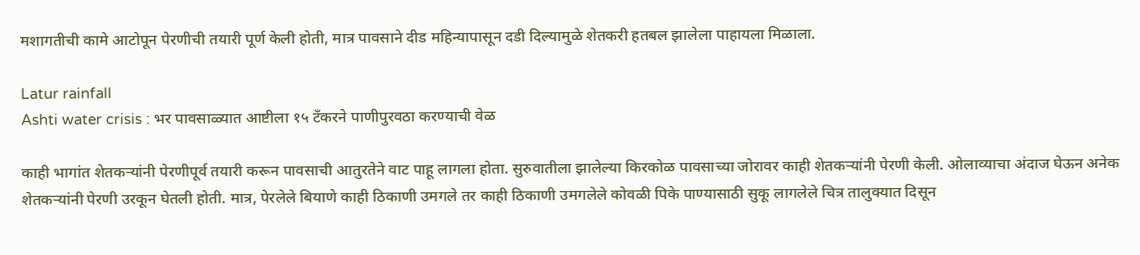मशागतीची कामे आटोपून पेरणीची तयारी पूर्ण केली होती, मात्र पावसाने दीड महिन्यापासून दडी दिल्यामुळे शेतकरी हतबल झालेला पाहायला मिळाला.

Latur rainfall
Ashti water crisis : भर पावसाळ्यात आष्टीला १५ टँकरने पाणीपुरवठा करण्याची वेळ

काही भागांत शेतकऱ्यांनी पेरणीपूर्व तयारी करून पावसाची आतुरतेने वाट पाहू लागला होता. सुरुवातीला झालेल्या किरकोळ पावसाच्या जोरावर काही शेतकऱ्यांनी पेरणी केली. ओलाव्याचा अंदाज घेऊन अनेक शेतकऱ्यांनी पेरणी उरकून घेतली होती. मात्र, पेरलेले बियाणे काही ठिकाणी उमगले तर काही ठिकाणी उमगलेले कोवळी पिके पाण्यासाठी सुकू लागलेले चित्र तालुक्यात दिसून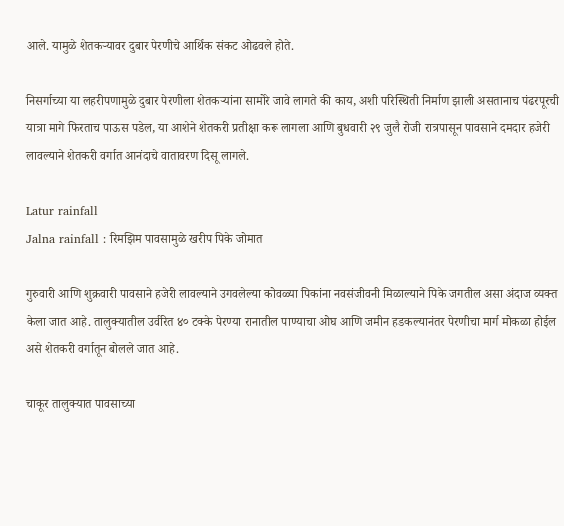आले. यामुळे शेतकऱ्यावर दुबार पेरणीचे आर्थिक संकट ओढवले होते.

निसर्गाच्या या लहरीपणामुळे दुबार पेरणीला शेतकऱ्यांना सामोरे जावे लागते की काय, अशी परिस्थिती निर्माण झाली असतानाच पंढरपूरची यात्रा मागे फिरताच पाऊस पडेल, या आशेने शेतकरी प्रतीक्षा करू लागला आणि बुधवारी २९ जुलै रोजी रात्रपासून पावसाने दमदार हजेरी लावल्याने शेतकरी वर्गात आनंदाचे वातावरण दिसू लागले.

Latur rainfall
Jalna rainfall : रिमझिम पावसामुळे खरीप पिके जोमात

गुरुवारी आणि शुक्रवारी पावसाने हजेरी लावल्याने उगवलेल्या कोवळ्या पिकांना नवसंजीवनी मिळाल्याने पिके जगतील असा अंदाज व्यक्त केला जात आहे. तालुक्यातील उर्वरित ४० टक्के पेरण्या रानातील पाण्याचा ओघ आणि जमीन हडकल्यानंतर पेरणीचा मार्ग मोकळा होईल असे शेतकरी वर्गातून बोलले जात आहे.

चाकूर तालुक्यात पावसाच्या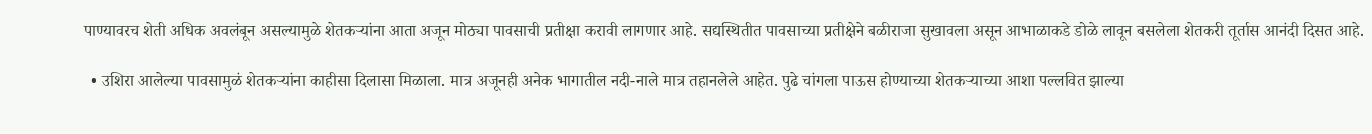पाण्यावरच शेती अधिक अवलंबून असल्यामुळे शेतकऱ्यांना आता अजून मोठ्या पावसाची प्रतीक्षा करावी लागणार आहे. सद्यस्थितीत पावसाच्या प्रतीक्षेने बळीराजा सुखावला असून आभाळाकडे डोळे लावून बसलेला शेतकरी तूर्तास आनंदी दिसत आहे.

  • उशिरा आलेल्या पावसामुळं शेतकऱ्यांना काहीसा दिलासा मिळाला. मात्र अजूनही अनेक भागातील नदी-नाले मात्र तहानलेले आहेत. पुढे चांगला पाऊस होण्याच्या शेतकऱ्याच्या आशा पल्लवित झाल्या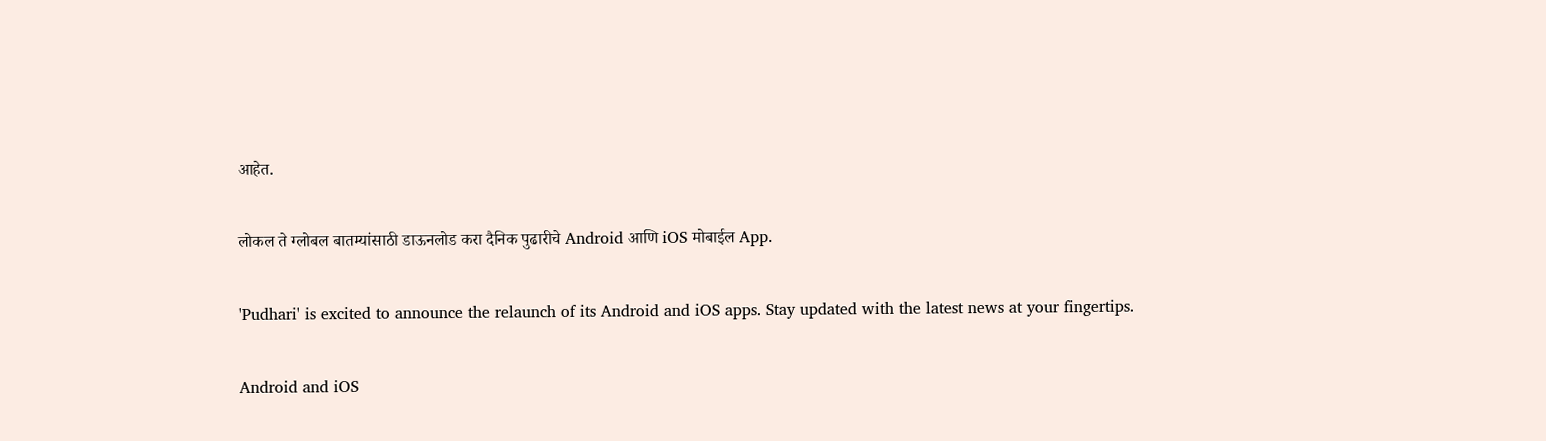आहेत.

लोकल ते ग्लोबल बातम्यांसाठी डाऊनलोड करा दैनिक पुढारीचे Android आणि iOS मोबाईल App.

'Pudhari' is excited to announce the relaunch of its Android and iOS apps. Stay updated with the latest news at your fingertips.

Android and iOS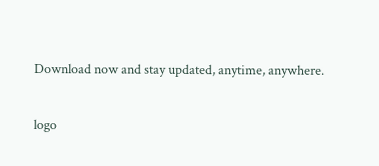Download now and stay updated, anytime, anywhere.

logo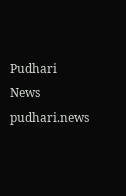Pudhari News
pudhari.news